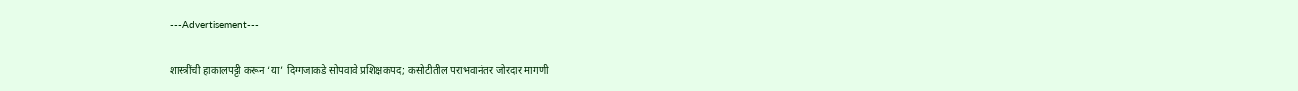---Advertisement---

शास्त्रींची हाकालपट्टी करून ‘या’ दिग्गजाकडे सोपवावे प्रशिक्षकपद; कसोटीतील पराभवानंतर जोरदार मागणी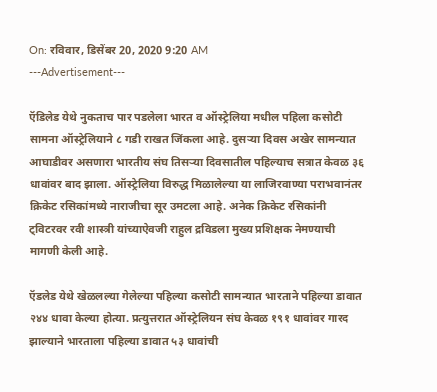On: रविवार, डिसेंबर 20, 2020 9:20 AM
---Advertisement---

ऍडिलेड येथे नुकताच पार पडलेला भारत व ऑस्ट्रेलिया मधील पहिला कसोटी सामना ऑस्ट्रेलियाने ८ गडी राखत जिंकला आहे. दुसऱ्या दिवस अखेर सामन्यात आघाडीवर असणारा भारतीय संघ तिसऱ्या दिवसातील पहिल्याच सत्रात केवळ ३६ धावांवर बाद झाला. ऑस्ट्रेलिया विरुद्ध मिळालेल्या या लाजिरवाण्या पराभवानंतर क्रिकेट रसिकांमध्ये नाराजीचा सूर उमटला आहे. अनेक क्रिकेट रसिकांनी ट्विटरवर रवी शास्त्री यांच्याऐवजी राहुल द्रविडला मुख्य प्रशिक्षक नेमण्याची मागणी केली आहे.

ऍडलेड येथे खेळलल्या गेलेल्या पहिल्या कसोटी सामन्यात भारताने पहिल्या डावात २४४ धावा केल्या होत्या. प्रत्युत्तरात ऑस्ट्रेलियन संघ केवळ १९१ धावांवर गारद झाल्याने भारताला पहिल्या डावात ५३ धावांची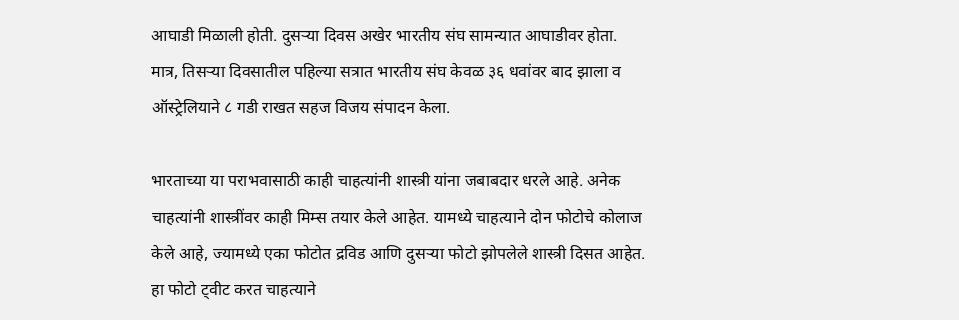आघाडी मिळाली होती. दुसऱ्या दिवस अखेर भारतीय संघ सामन्यात आघाडीवर होता. मात्र, तिसऱ्या दिवसातील पहिल्या सत्रात भारतीय संघ केवळ ३६ धवांवर बाद झाला व ऑस्ट्रेलियाने ८ गडी राखत सहज विजय संपादन केला.

भारताच्या या पराभवासाठी काही चाहत्यांनी शास्त्री यांना जबाबदार धरले आहे. अनेक चाहत्यांनी शास्त्रींवर काही मिम्स तयार केले आहेत. यामध्ये चाहत्याने दोन फोटोचे कोलाज केले आहे, ज्यामध्ये एका फोटोत द्रविड आणि दुसऱ्या फोटो झोपलेले शास्त्री दिसत आहेत. हा फोटो ट्वीट करत चाहत्याने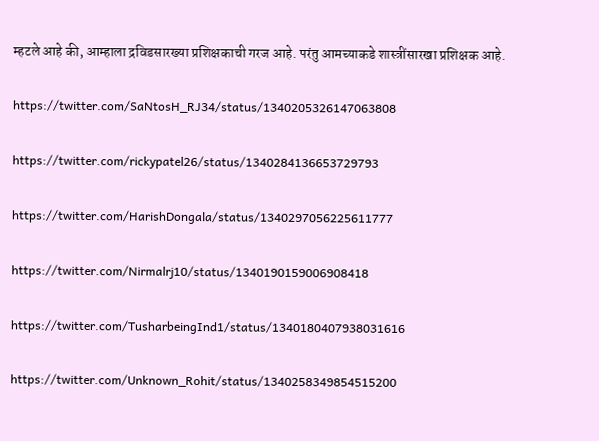म्हटले आहे की, आम्हाला द्रविडसारख्या प्रशिक्षकाची गरज आहे. परंतु आमच्याकडे शास्त्रींसारखा प्रशिक्षक आहे.

https://twitter.com/SaNtosH_RJ34/status/1340205326147063808

https://twitter.com/rickypatel26/status/1340284136653729793

https://twitter.com/HarishDongala/status/1340297056225611777

https://twitter.com/Nirmalrj10/status/1340190159006908418

https://twitter.com/TusharbeingInd1/status/1340180407938031616

https://twitter.com/Unknown_Rohit/status/1340258349854515200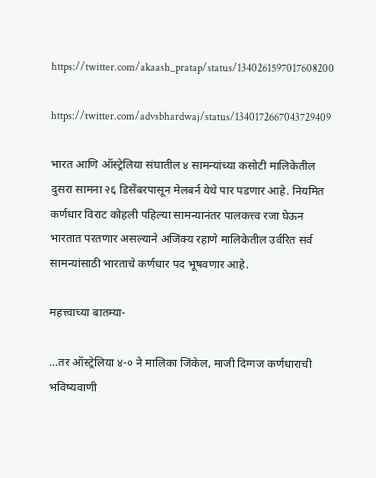https://twitter.com/akaash_pratap/status/1340261597017608200

https://twitter.com/advsbhardwaj/status/1340172667043729409

भारत आणि ऑस्ट्रेलिया संघातील ४ सामन्यांच्या कसोटी मालिकेतील दुसरा सामना २६ डिसेंबरपासून मेलबर्न येथे पार पडणार आहे. नियमित कर्णधार विराट कोहली पहिल्या सामन्यानंतर पालकत्त्व रजा घेऊन भारतात परतणार असल्याने अजिंक्य रहाणे मालिकेतील उर्वरित सर्व सामन्यांसाठी भारताचे कर्णधार पद भूषवणार आहे.

महत्त्वाच्या बातम्या-

…तर ऑस्ट्रेलिया ४-० ने मालिका जिंकेल, माजी दिग्गज कर्णधाराची भविष्यवाणी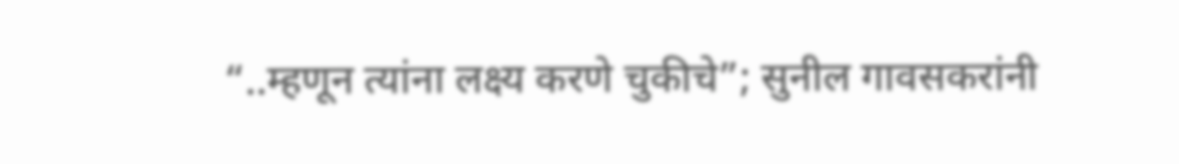“..म्हणून त्यांना लक्ष्य करणे चुकीचे”; सुनील गावसकरांनी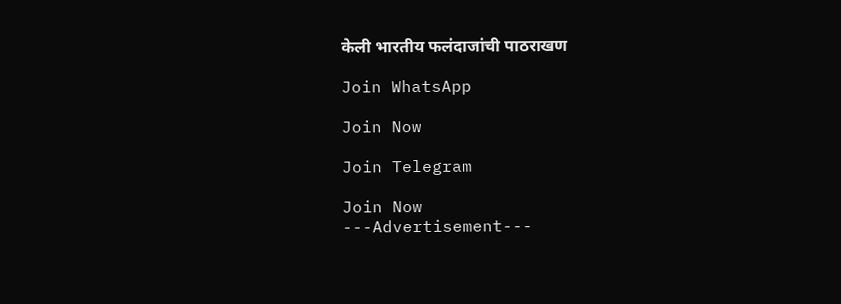केली भारतीय फलंदाजांची पाठराखण

Join WhatsApp

Join Now

Join Telegram

Join Now
---Advertisement---